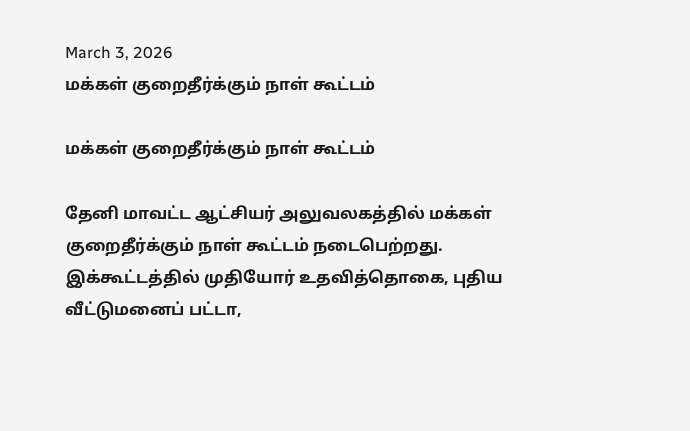March 3, 2026
மக்கள் குறைதீர்க்கும் நாள் கூட்டம்

மக்கள் குறைதீர்க்கும் நாள் கூட்டம்

தேனி மாவட்ட ஆட்சியர் அலுவலகத்தில் மக்கள் குறைதீர்க்கும் நாள் கூட்டம் நடைபெற்றது. இக்கூட்டத்தில் முதியோர் உதவித்தொகை, புதிய வீட்டுமனைப் பட்டா,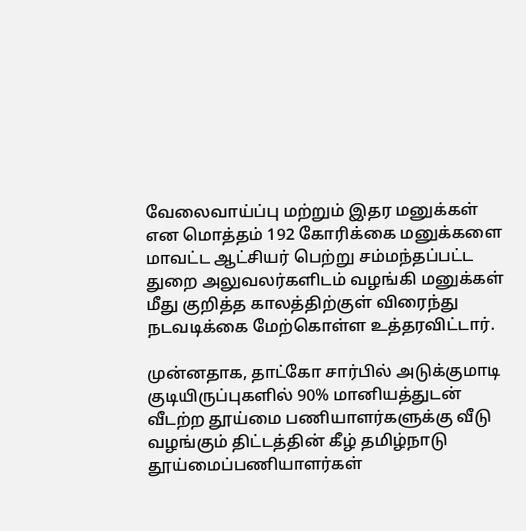வேலைவாய்ப்பு மற்றும் இதர மனுக்கள் என மொத்தம் 192 கோரிக்கை மனுக்களை மாவட்ட ஆட்சியர் பெற்று சம்மந்தப்பட்ட துறை அலுவலர்களிடம் வழங்கி மனுக்கள் மீது குறித்த காலத்திற்குள் விரைந்து நடவடிக்கை மேற்கொள்ள உத்தரவிட்டார்.

முன்னதாக, தாட்கோ சார்பில் அடுக்குமாடி குடியிருப்புகளில் 90% மானியத்துடன் வீடற்ற தூய்மை பணியாளர்களுக்கு வீடு வழங்கும் திட்டத்தின் கீழ் தமிழ்நாடு தூய்மைப்பணியாளர்கள்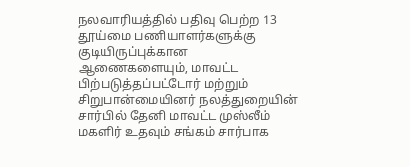நலவாரியத்தில் பதிவு பெற்ற 13 தூய்மை பணியாளர்களுக்கு குடியிருப்புக்கான ஆணைகளையும், மாவட்ட பிற்படுத்தப்பட்டோர் மற்றும் சிறுபான்மையினர் நலத்துறையின் சார்பில் தேனி மாவட்ட முஸ்லீம் மகளிர் உதவும் சங்கம் சார்பாக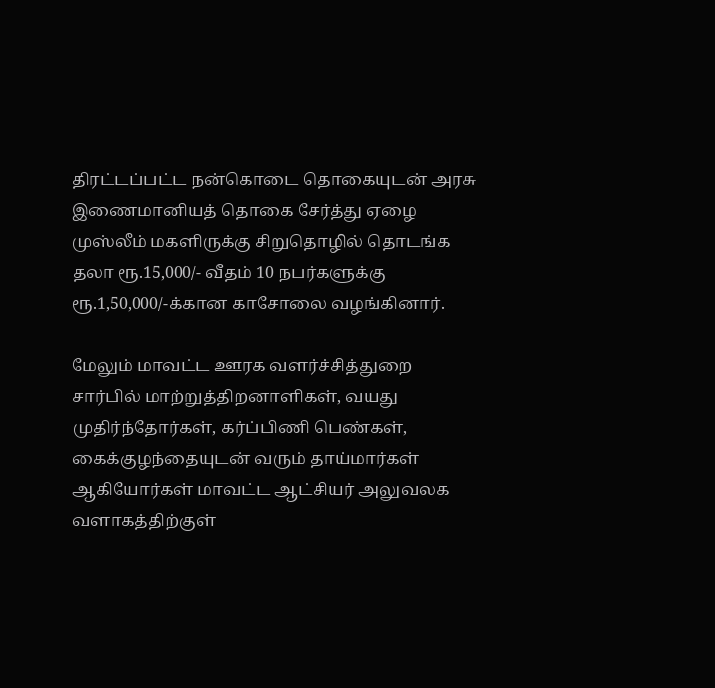திரட்டப்பட்ட நன்கொடை தொகையுடன் அரசு இணைமானியத் தொகை சேர்த்து ஏழை முஸ்லீம் மகளிருக்கு சிறுதொழில் தொடங்க தலா ரூ.15,000/- வீதம் 10 நபர்களுக்கு ரூ.1,50,000/-க்கான காசோலை வழங்கினார்.

மேலும் மாவட்ட ஊரக வளர்ச்சித்துறை சார்பில் மாற்றுத்திறனாளிகள், வயது முதிர்ந்தோர்கள், கர்ப்பிணி பெண்கள், கைக்குழந்தையுடன் வரும் தாய்மார்கள் ஆகியோர்கள் மாவட்ட ஆட்சியர் அலுவலக வளாகத்திற்குள்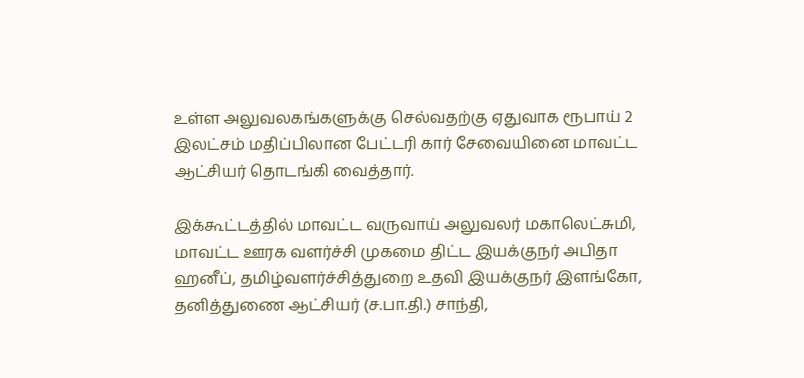உள்ள அலுவலகங்களுக்கு செல்வதற்கு ஏதுவாக ரூபாய் 2 இலட்சம் மதிப்பிலான பேட்டரி கார் சேவையினை மாவட்ட ஆட்சியர் தொடங்கி வைத்தார்.

இக்கூட்டத்தில் மாவட்ட வருவாய் அலுவலர் மகாலெட்சுமி, மாவட்ட ஊரக வளர்ச்சி முகமை திட்ட இயக்குநர் அபிதா ஹனீப், தமிழ்வளர்ச்சித்துறை உதவி இயக்குநர் இளங்கோ, தனித்துணை ஆட்சியர் (ச.பா.தி.) சாந்தி,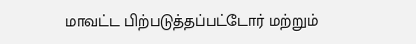மாவட்ட பிற்படுத்தப்பட்டோர் மற்றும்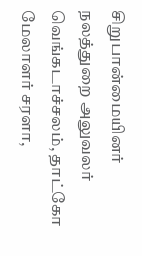சிறுபான்மையினர் நலத்துறை அலுவலர் வெங்கடாச்சலம், தாட்கோ மேலாளர் சரளா,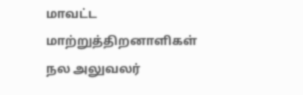மாவட்ட மாற்றுத்திறனாளிகள் நல அலுவலர்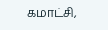கமாட்சி,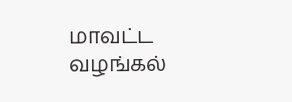மாவட்ட வழங்கல்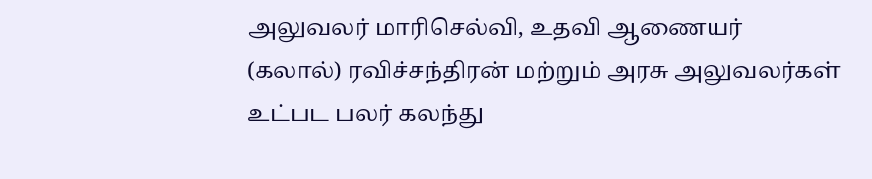அலுவலர் மாரிசெல்வி, உதவி ஆணையர் (கலால்) ரவிச்சந்திரன் மற்றும் அரசு அலுவலர்கள் உட்பட பலர் கலந்து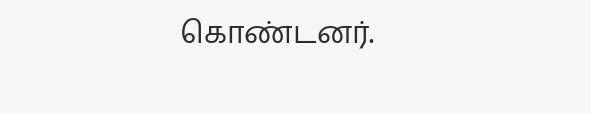கொண்டனர்.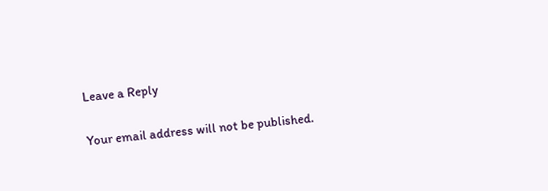Leave a Reply

Your email address will not be published.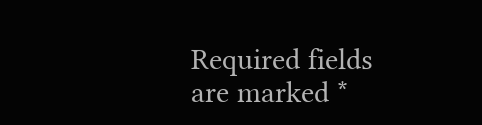Required fields are marked *